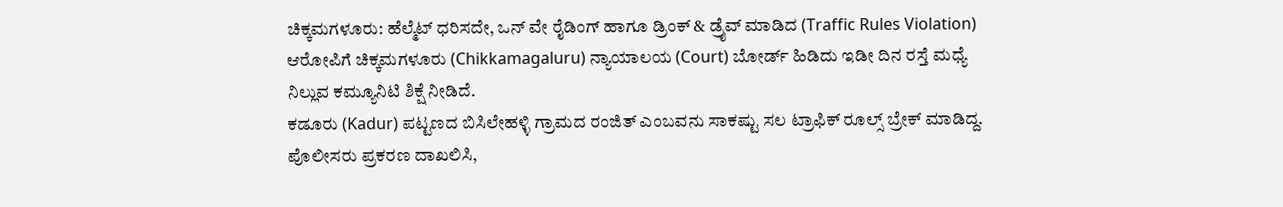ಚಿಕ್ಕಮಗಳೂರು: ಹೆಲ್ಮೆಟ್ ಧರಿಸದೇ, ಒನ್ ವೇ ರೈಡಿಂಗ್ ಹಾಗೂ ಡ್ರಿಂಕ್ & ಡ್ರೈವ್ ಮಾಡಿದ (Traffic Rules Violation) ಆರೋಪಿಗೆ ಚಿಕ್ಕಮಗಳೂರು (Chikkamagaluru) ನ್ಯಾಯಾಲಯ (Court) ಬೋರ್ಡ್ ಹಿಡಿದು ಇಡೀ ದಿನ ರಸ್ತೆ ಮಧ್ಯೆ ನಿಲ್ಲುವ ಕಮ್ಯೂನಿಟಿ ಶಿಕ್ಷೆ ನೀಡಿದೆ.
ಕಡೂರು (Kadur) ಪಟ್ಟಣದ ಬಿಸಿಲೇಹಳ್ಳಿ ಗ್ರಾಮದ ರಂಜಿತ್ ಎಂಬವನು ಸಾಕಷ್ಟು ಸಲ ಟ್ರಾಫಿಕ್ ರೂಲ್ಸ್ ಬ್ರೇಕ್ ಮಾಡಿದ್ದ. ಪೊಲೀಸರು ಪ್ರಕರಣ ದಾಖಲಿಸಿ,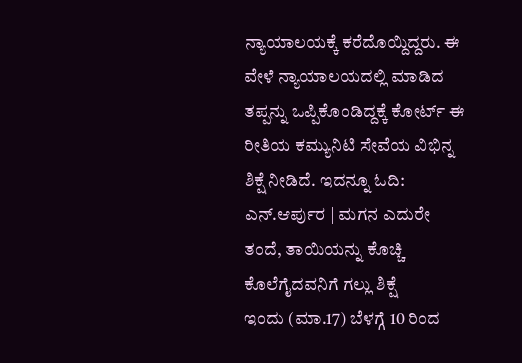ನ್ಯಾಯಾಲಯಕ್ಕೆ ಕರೆದೊಯ್ದಿದ್ದರು. ಈ ವೇಳೆ ನ್ಯಾಯಾಲಯದಲ್ಲಿ ಮಾಡಿದ ತಪ್ಪನ್ನು ಒಪ್ಪಿಕೊಂಡಿದ್ದಕ್ಕೆ ಕೋರ್ಟ್ ಈ ರೀತಿಯ ಕಮ್ಯುನಿಟಿ ಸೇವೆಯ ವಿಭಿನ್ನ ಶಿಕ್ಷೆ ನೀಡಿದೆ. ಇದನ್ನೂ ಓದಿ: ಎನ್.ಆರ್ಪುರ | ಮಗನ ಎದುರೇ ತಂದೆ, ತಾಯಿಯನ್ನು ಕೊಚ್ಚಿ ಕೊಲೆಗೈದವನಿಗೆ ಗಲ್ಲು ಶಿಕ್ಷೆ
ಇಂದು (ಮಾ.17) ಬೆಳಗ್ಗೆ 10 ರಿಂದ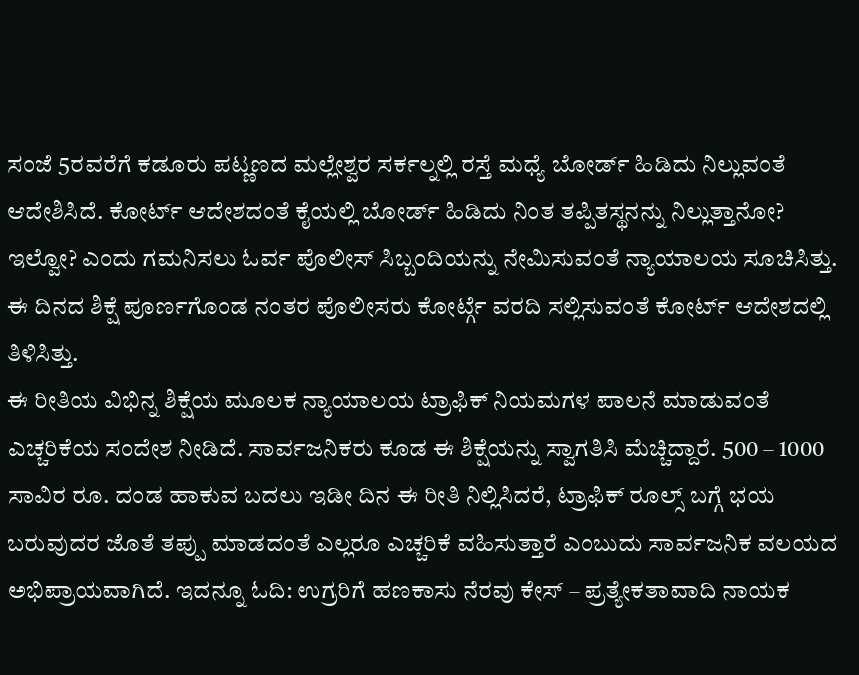ಸಂಜೆ 5ರವರೆಗೆ ಕಡೂರು ಪಟ್ಣಣದ ಮಲ್ಲೇಶ್ವರ ಸರ್ಕಲ್ನಲ್ಲಿ ರಸ್ತೆ ಮಧ್ಯೆ ಬೋರ್ಡ್ ಹಿಡಿದು ನಿಲ್ಲುವಂತೆ ಆದೇಶಿಸಿದೆ. ಕೋರ್ಟ್ ಆದೇಶದಂತೆ ಕೈಯಲ್ಲಿ ಬೋರ್ಡ್ ಹಿಡಿದು ನಿಂತ ತಪ್ಪಿತಸ್ಥನನ್ನು ನಿಲ್ಲುತ್ತಾನೋ? ಇಲ್ವೋ? ಎಂದು ಗಮನಿಸಲು ಓರ್ವ ಪೊಲೀಸ್ ಸಿಬ್ಬಂದಿಯನ್ನು ನೇಮಿಸುವಂತೆ ನ್ಯಾಯಾಲಯ ಸೂಚಿಸಿತ್ತು. ಈ ದಿನದ ಶಿಕ್ಷೆ ಪೂರ್ಣಗೊಂಡ ನಂತರ ಪೊಲೀಸರು ಕೋರ್ಟ್ಗೆ ವರದಿ ಸಲ್ಲಿಸುವಂತೆ ಕೋರ್ಟ್ ಆದೇಶದಲ್ಲಿ ತಿಳಿಸಿತ್ತು.
ಈ ರೀತಿಯ ವಿಭಿನ್ನ ಶಿಕ್ಷೆಯ ಮೂಲಕ ನ್ಯಾಯಾಲಯ ಟ್ರಾಫಿಕ್ ನಿಯಮಗಳ ಪಾಲನೆ ಮಾಡುವಂತೆ ಎಚ್ಚರಿಕೆಯ ಸಂದೇಶ ನೀಡಿದೆ. ಸಾರ್ವಜನಿಕರು ಕೂಡ ಈ ಶಿಕ್ಷೆಯನ್ನು ಸ್ವಾಗತಿಸಿ ಮೆಚ್ಚಿದ್ದಾರೆ. 500 – 1000 ಸಾವಿರ ರೂ. ದಂಡ ಹಾಕುವ ಬದಲು ಇಡೀ ದಿನ ಈ ರೀತಿ ನಿಲ್ಲಿಸಿದರೆ, ಟ್ರಾಫಿಕ್ ರೂಲ್ಸ್ ಬಗ್ಗೆ ಭಯ ಬರುವುದರ ಜೊತೆ ತಪ್ಪು ಮಾಡದಂತೆ ಎಲ್ಲರೂ ಎಚ್ಚರಿಕೆ ವಹಿಸುತ್ತಾರೆ ಎಂಬುದು ಸಾರ್ವಜನಿಕ ವಲಯದ ಅಭಿಪ್ರಾಯವಾಗಿದೆ. ಇದನ್ನೂ ಓದಿ: ಉಗ್ರರಿಗೆ ಹಣಕಾಸು ನೆರವು ಕೇಸ್ – ಪ್ರತ್ಯೇಕತಾವಾದಿ ನಾಯಕ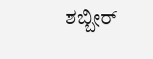ಶಬ್ಬೀರ್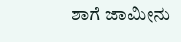ಶಾಗೆ ಜಾಮೀನು